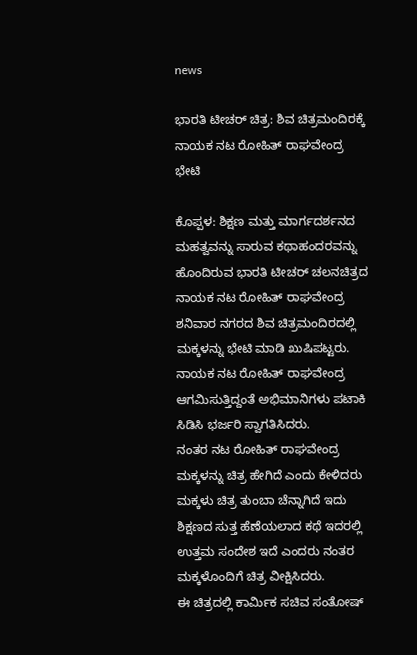news

ಭಾರತಿ ಟೀಚರ್ ಚಿತ್ರ: ಶಿವ ಚಿತ್ರಮಂದಿರಕ್ಕೆ ನಾಯಕ ನಟ ರೋಹಿತ್ ರಾಘವೇಂದ್ರ ಭೇಟಿ

ಕೊಪ್ಪಳ: ಶಿಕ್ಷಣ ಮತ್ತು ಮಾರ್ಗದರ್ಶನದ ಮಹತ್ವವನ್ನು ಸಾರುವ ಕಥಾಹಂದರವನ್ನು ಹೊಂದಿರುವ ಭಾರತಿ ಟೀಚರ್ ಚಲನಚಿತ್ರದ ನಾಯಕ ನಟ ರೋಹಿತ್ ರಾಘವೇಂದ್ರ ಶನಿವಾರ ನಗರದ ಶಿವ ಚಿತ್ರಮಂದಿರದಲ್ಲಿ ಮಕ್ಕಳನ್ನು ಭೇಟಿ ಮಾಡಿ ಖುಷಿಪಟ್ಟರು.
ನಾಯಕ ನಟ ರೋಹಿತ್ ರಾಘವೇಂದ್ರ ಆಗಮಿಸುತ್ತಿದ್ದಂತೆ ಅಭಿಮಾನಿಗಳು ಪಟಾಕಿ ಸಿಡಿಸಿ ಭರ್ಜರಿ ಸ್ವಾಗತಿಸಿದರು.
ನಂತರ ನಟ ರೋಹಿತ್ ರಾಘವೇಂದ್ರ
ಮಕ್ಕಳನ್ನು ಚಿತ್ರ ಹೇಗಿದೆ ಎಂದು ಕೇಳಿದರು ಮಕ್ಕಳು ಚಿತ್ರ ತುಂಬಾ ಚೆನ್ನಾಗಿದೆ ‌ಇದು ಶಿಕ್ಷಣದ ಸುತ್ತ ಹೆಣೆಯಲಾದ ಕಥೆ ಇದರಲ್ಲಿ ಉತ್ತಮ ಸಂದೇಶ ಇದೆ ಎಂದರು ನಂತರ ಮಕ್ಕಳೊಂದಿಗೆ ಚಿತ್ರ ವೀಕ್ಷಿಸಿದರು.
ಈ ಚಿತ್ರದಲ್ಲಿ ಕಾರ್ಮಿಕ ಸಚಿವ ಸಂತೋಷ್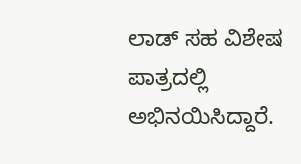ಲಾಡ್ ಸಹ ವಿಶೇಷ ಪಾತ್ರದಲ್ಲಿ ಅಭಿನಯಿಸಿದ್ದಾರೆ.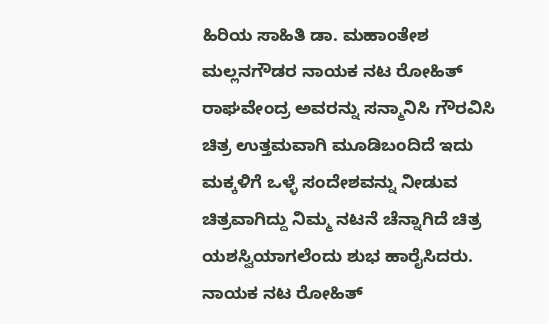ಹಿರಿಯ ಸಾಹಿತಿ ಡಾ. ಮಹಾಂತೇಶ ಮಲ್ಲನಗೌಡರ ನಾಯಕ ನಟ ರೋಹಿತ್ ರಾಘವೇಂದ್ರ ಅವರನ್ನು ಸನ್ಮಾನಿಸಿ ಗೌರವಿಸಿ ಚಿತ್ರ ಉತ್ತಮವಾಗಿ ಮೂಡಿಬಂದಿದೆ ಇದು ಮಕ್ಕಳಿಗೆ ಒಳ್ಳೆ ಸಂದೇಶವನ್ನು ನೀಡುವ ಚಿತ್ರವಾಗಿದ್ದು ನಿಮ್ಮ ನಟನೆ ಚೆನ್ನಾಗಿದೆ ಚಿತ್ರ ಯಶಸ್ವಿಯಾಗಲೆಂದು ಶುಭ ಹಾರೈಸಿದರು.
ನಾಯಕ ನಟ ರೋಹಿತ್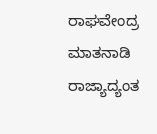ರಾಘವೇಂದ್ರ ಮಾತನಾಡಿ ರಾಜ್ಯಾದ್ಯಂತ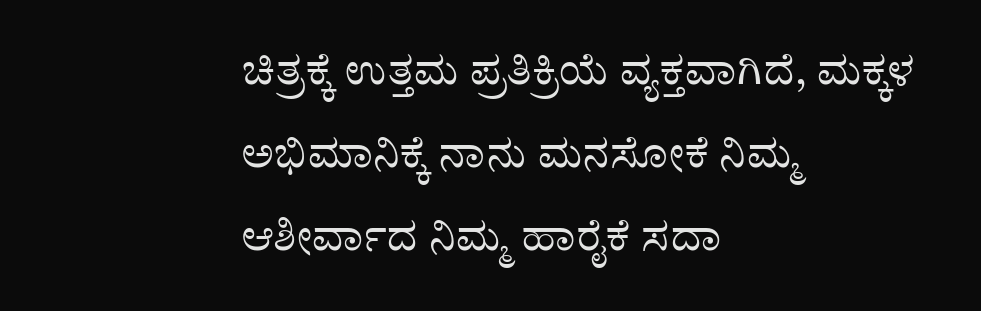ಚಿತ್ರಕ್ಕೆ ಉತ್ತಮ ಪ್ರತಿಕ್ರಿಯೆ ವ್ಯಕ್ತವಾಗಿದೆ, ಮಕ್ಕಳ ಅಭಿಮಾನಿಕ್ಕೆ ನಾನು ಮನಸೋಕೆ ನಿಮ್ಮ ಆಶೀರ್ವಾದ ನಿಮ್ಮ ಹಾರೈಕೆ ಸದಾ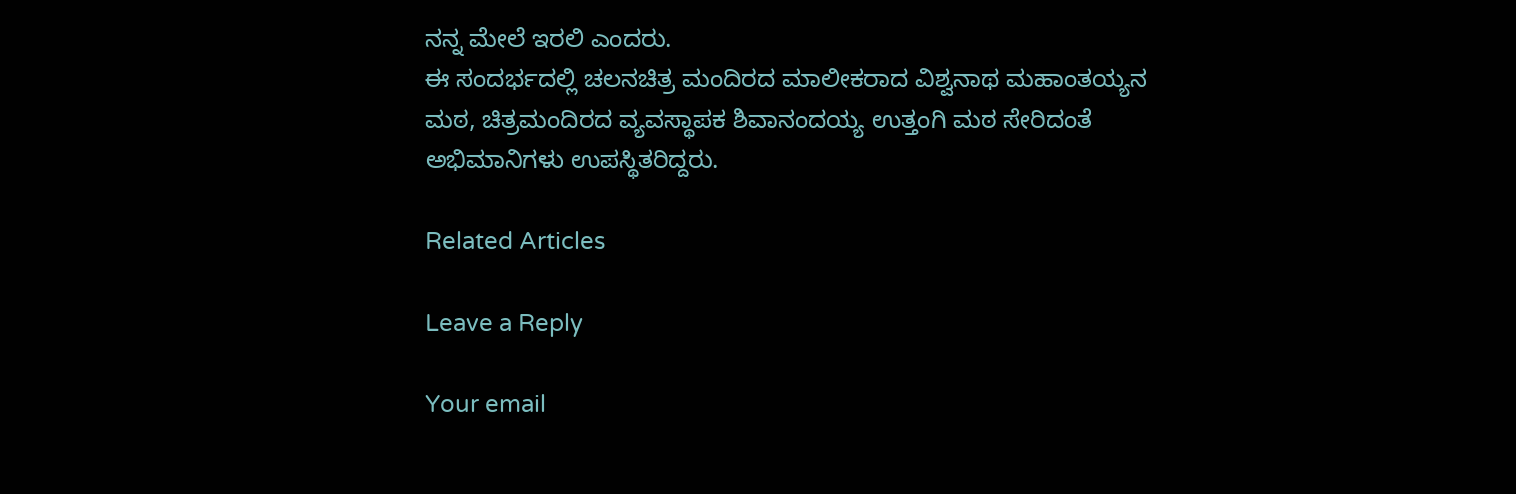ನನ್ನ ಮೇಲೆ ಇರಲಿ ಎಂದರು.
ಈ ಸಂದರ್ಭದಲ್ಲಿ ಚಲನಚಿತ್ರ ಮಂದಿರದ ಮಾಲೀಕರಾದ ವಿಶ್ವನಾಥ ಮಹಾಂತಯ್ಯನ ಮಠ, ಚಿತ್ರಮಂದಿರದ ವ್ಯವಸ್ಥಾಪಕ ಶಿವಾನಂದಯ್ಯ ಉತ್ತಂಗಿ ಮಠ ಸೇರಿದಂತೆ ಅಭಿಮಾನಿಗಳು ಉಪಸ್ಥಿತರಿದ್ದರು.

Related Articles

Leave a Reply

Your email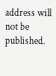address will not be published.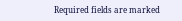Required fields are marked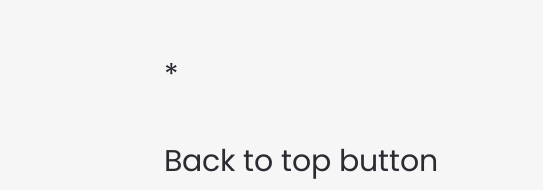*

Back to top button